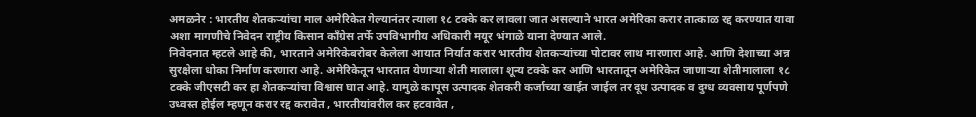अमळनेर : भारतीय शेतकऱ्यांचा माल अमेरिकेत गेल्यानंतर त्याला १८ टक्के कर लावला जात असल्याने भारत अमेरिका करार तात्काळ रद्द करण्यात यावा अशा मागणीचे निवेदन राष्ट्रीय किसान काँग्रेस तर्फे उपविभागीय अधिकारी मयूर भंगाळे याना देण्यात आले.
निवेदनात म्हटले आहे की, भारताने अमेरिकेबरोबर केलेला आयात निर्यात करार भारतीय शेतकऱ्यांच्या पोटावर लाथ मारणारा आहे. आणि देशाच्या अन्न सुरक्षेला धोका निर्माण करणारा आहे. अमेरिकेतून भारतात येणाऱ्या शेती मालाला शून्य टक्के कर आणि भारतातून अमेरिकेत जाणाऱ्या शेतीमालाला १८ टक्के जीएसटी कर हा शेतकऱ्यांचा विश्वास घात आहे. यामुळे कापूस उत्पादक शेतकरी कर्जाच्या खाईत जाईल तर दूध उत्पादक व दुग्ध व्यवसाय पूर्णपणे उध्वस्त होईल म्हणून करार रद्द करावेत , भारतीयांवरील कर हटवावेत ,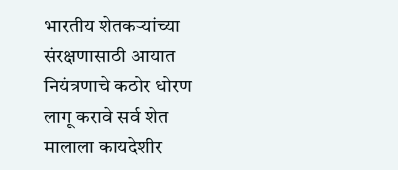भारतीय शेतकऱ्यांच्या संरक्षणासाठी आयात नियंत्रणाचे कठोर धोरण लागू करावे सर्व शेत मालाला कायदेशीर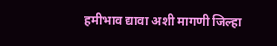हमीभाव द्यावा अशी मागणी जिल्हा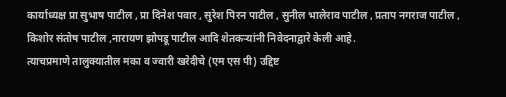कार्याध्यक्ष प्रा सुभाष पाटील , प्रा दिनेश पवार , सुरेश पिरन पाटील , सुनील भालेराव पाटील , प्रताप नगराज पाटील , किशोर संतोष पाटील ,नारायण झोपडू पाटील आदि शेतकऱ्यांनी निवेदनाद्वारे केली आहे.
त्याचप्रमाणे तालुक्यातील मका व ज्वारी खरेदीचे (एम एस पी) उद्दिष्ट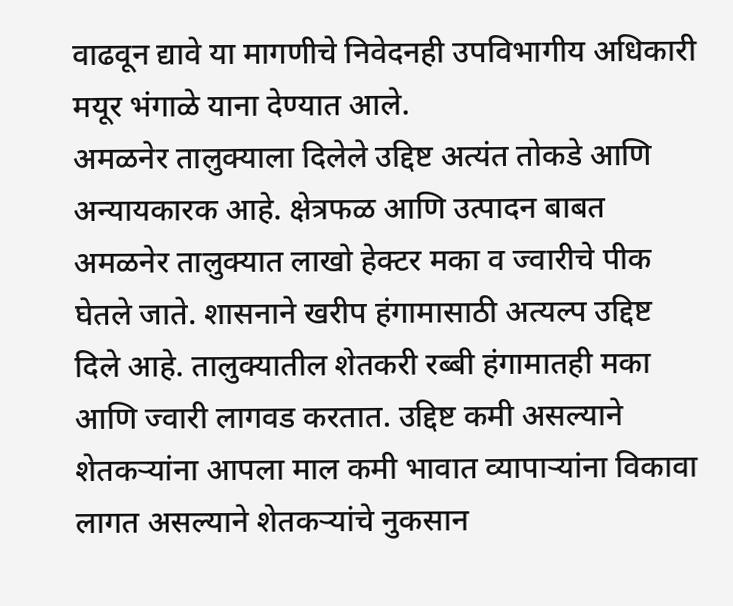वाढवून द्यावे या मागणीचे निवेदनही उपविभागीय अधिकारी मयूर भंगाळे याना देण्यात आले.
अमळनेर तालुक्याला दिलेले उद्दिष्ट अत्यंत तोकडे आणि अन्यायकारक आहे. क्षेत्रफळ आणि उत्पादन बाबत अमळनेर तालुक्यात लाखो हेक्टर मका व ज्वारीचे पीक घेतले जाते. शासनाने खरीप हंगामासाठी अत्यल्प उद्दिष्ट दिले आहे. तालुक्यातील शेतकरी रब्बी हंगामातही मका आणि ज्वारी लागवड करतात. उद्दिष्ट कमी असल्याने शेतकऱ्यांना आपला माल कमी भावात व्यापाऱ्यांना विकावा लागत असल्याने शेतकऱ्यांचे नुकसान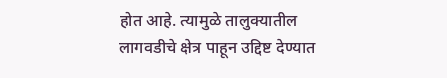होत आहे. त्यामुळे तालुक्यातील लागवडीचे क्षेत्र पाहून उद्दिष्ट देण्यात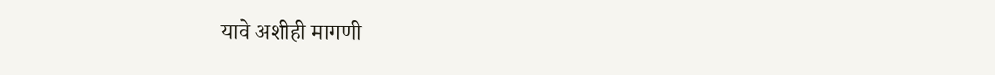यावे अशीही मागणी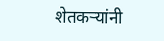शेतकऱ्यांनी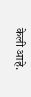केली आहे.